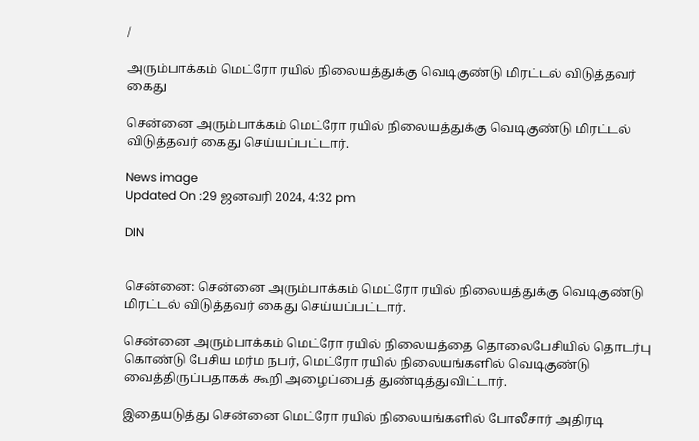/

அரும்பாக்கம் மெட்ரோ ரயில் நிலையத்துக்கு வெடிகுண்டு மிரட்டல் விடுத்தவர் கைது

சென்னை அரும்பாக்கம் மெட்ரோ ரயில் நிலையத்துக்கு வெடிகுண்டு மிரட்டல் விடுத்தவர் கைது செய்யப்பட்டார்.

News image
Updated On :29 ஜனவரி 2024, 4:32 pm

DIN


சென்னை: சென்னை அரும்பாக்கம் மெட்ரோ ரயில் நிலையத்துக்கு வெடிகுண்டு மிரட்டல் விடுத்தவர் கைது செய்யப்பட்டார்.

சென்னை அரும்பாக்கம் மெட்ரோ ரயில் நிலையத்தை தொலைபேசியில் தொடர்பு கொண்டு பேசிய மர்ம நபர், மெட்ரோ ரயில் நிலையங்களில் வெடிகுண்டு வைத்திருப்பதாகக் கூறி அழைப்பைத் துண்டித்துவிட்டார்.

இதையடுத்து சென்னை மெட்ரோ ரயில் நிலையங்களில் போலீசார் அதிரடி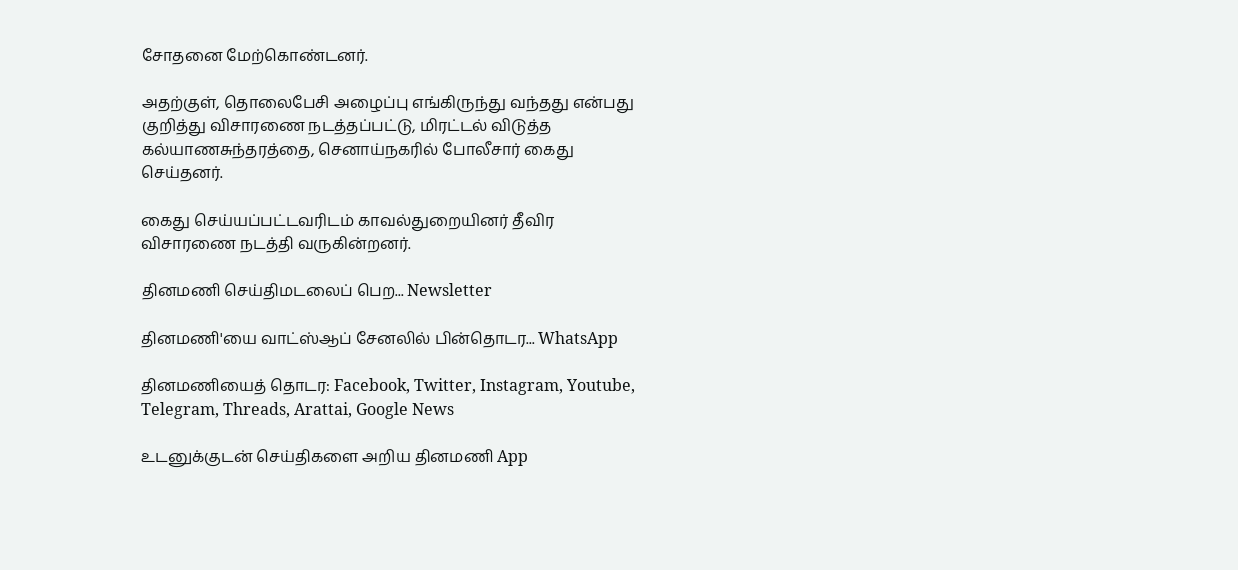சோதனை மேற்கொண்டனர்.

அதற்குள், தொலைபேசி அழைப்பு எங்கிருந்து வந்தது என்பது குறித்து விசாரணை நடத்தப்பட்டு, மிரட்டல் விடுத்த கல்யாணசுந்தரத்தை, செனாய்நகரில் போலீசார் கைது செய்தனர்.

கைது செய்யப்பட்டவரிடம் காவல்துறையினர் தீவிர விசாரணை நடத்தி வருகின்றனர்.

தினமணி செய்திமடலைப் பெற... Newsletter

தினமணி'யை வாட்ஸ்ஆப் சேனலில் பின்தொடர... WhatsApp

தினமணியைத் தொடர: Facebook, Twitter, Instagram, Youtube, Telegram, Threads, Arattai, Google News

உடனுக்குடன் செய்திகளை அறிய தினமணி App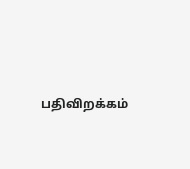பதிவிறக்கம்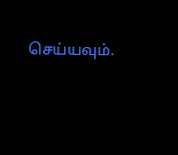செய்யவும்.